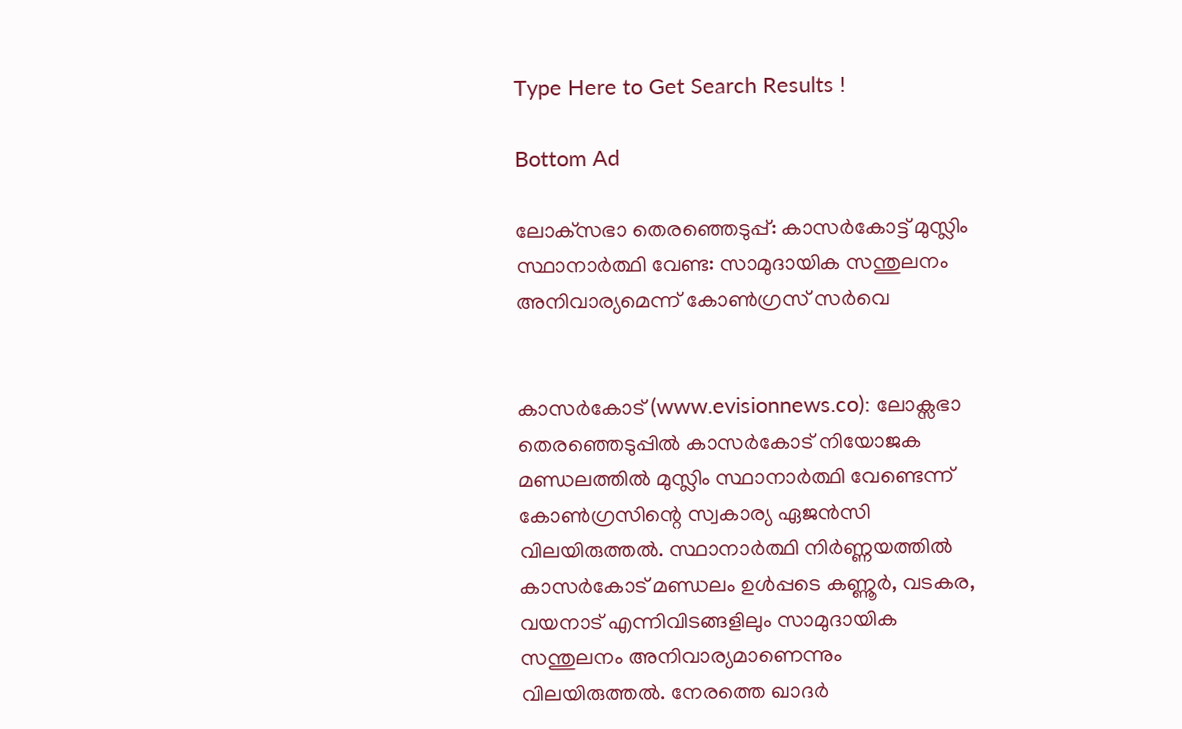Type Here to Get Search Results !

Bottom Ad

ലോക്‌സഭാ തെരഞ്ഞെടുപ്പ്: കാസര്‍കോട്ട് മുസ്ലിം സ്ഥാനാര്‍ത്ഥി വേണ്ട: സാമുദായിക സന്തുലനം അനിവാര്യമെന്ന് കോണ്‍ഗ്രസ് സര്‍വെ


കാസര്‍കോട് (www.evisionnews.co): ലോക്സഭാ തെരഞ്ഞെടുപ്പില്‍ കാസര്‍കോട് നിയോജക മണ്ഡലത്തില്‍ മുസ്ലിം സ്ഥാനാര്‍ത്ഥി വേണ്ടെന്ന് കോണ്‍ഗ്രസിന്റെ സ്വകാര്യ ഏജന്‍സി വിലയിരുത്തല്‍. സ്ഥാനാര്‍ത്ഥി നിര്‍ണ്ണയത്തില്‍ കാസര്‍കോട് മണ്ഡലം ഉള്‍പ്പടെ കണ്ണൂര്‍, വടകര, വയനാട് എന്നിവിടങ്ങളിലും സാമുദായിക സന്തുലനം അനിവാര്യമാണെന്നും വിലയിരുത്തല്‍. നേരത്തെ ഖാദര്‍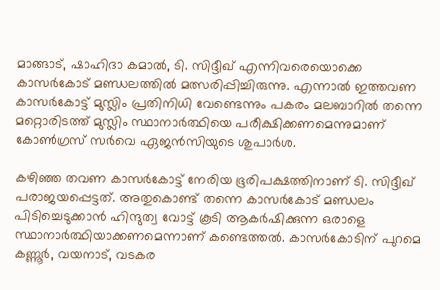മാങ്ങാട്, ഷാഹിദാ കമാല്‍, ടി. സിദ്ദീഖ് എന്നിവരെയൊക്കെ കാസര്‍കോട് മണ്ഡലത്തില്‍ മത്സരിപ്പിച്ചിരുന്നു. എന്നാല്‍ ഇത്തവണ കാസര്‍കോട്ട് മുസ്ലിം പ്രതിനിധി വേണ്ടെന്നും പകരം മലബാറില്‍ തന്നെ മറ്റൊരിടത്ത് മുസ്ലിം സ്ഥാനാര്‍ത്ഥിയെ പരീക്ഷിക്കണമെന്നുമാണ് കോണ്‍ഗ്രസ് സര്‍വെ ഏജന്‍സിയുടെ ശുപാര്‍ശ.

കഴിഞ്ഞ തവണ കാസര്‍കോട്ട് നേരിയ ഭൂരിപക്ഷത്തിനാണ് ടി. സിദ്ദീഖ് പരാജയപ്പെട്ടത്. അതുകൊണ്ട് തന്നെ കാസര്‍കോട് മണ്ഡലം പിടിച്ചെടുക്കാന്‍ ഹിന്ദുത്വ വോട്ട് കൂടി ആകര്‍ഷിക്കുന്ന ഒരാളെ സ്ഥാനാര്‍ത്ഥിയാക്കണമെന്നാണ് കണ്ടെത്തല്‍. കാസര്‍കോടിന് പുറമെ കണ്ണൂര്‍, വയനാട്, വടകര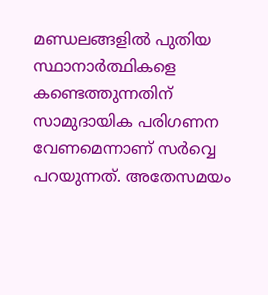മണ്ഡലങ്ങളില്‍ പുതിയ സ്ഥാനാര്‍ത്ഥികളെ കണ്ടെത്തുന്നതിന് സാമുദായിക പരിഗണന വേണമെന്നാണ് സര്‍വ്വെ പറയുന്നത്. അതേസമയം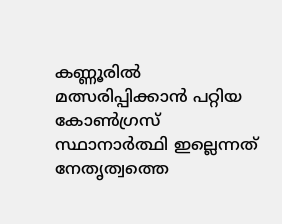കണ്ണൂരില്‍ മത്സരിപ്പിക്കാന്‍ പറ്റിയ കോണ്‍ഗ്രസ് സ്ഥാനാര്‍ത്ഥി ഇല്ലെന്നത് നേതൃത്വത്തെ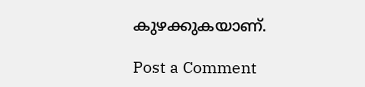കുഴക്കുകയാണ്.

Post a Comment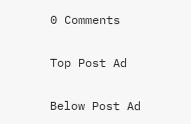0 Comments

Top Post Ad

Below Post Ad